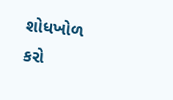શોધખોળ કરો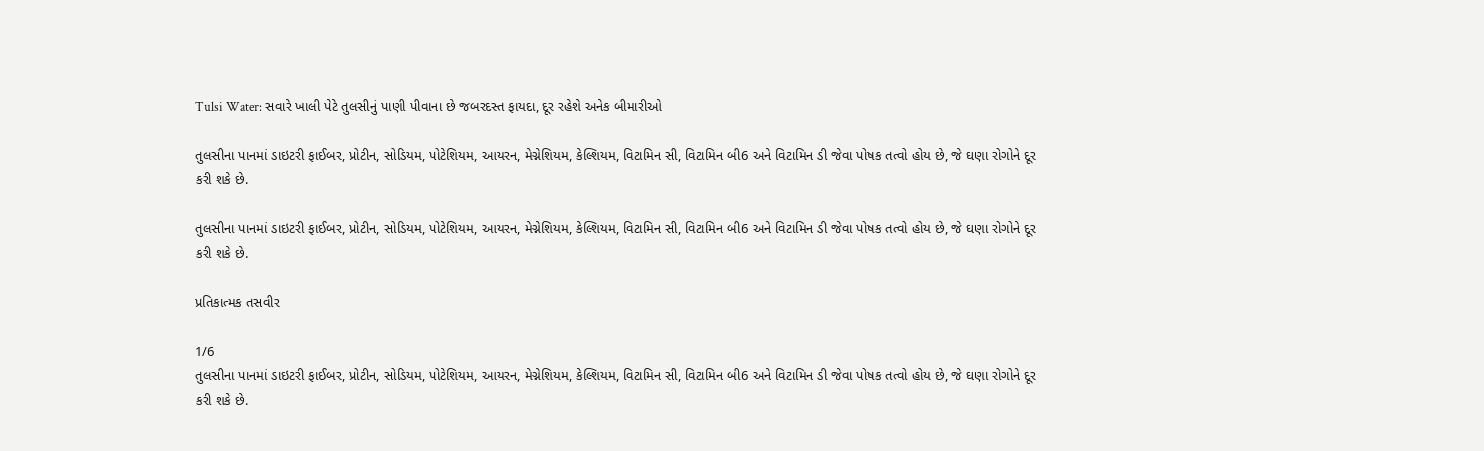Tulsi Water: સવારે ખાલી પેટે તુલસીનું પાણી પીવાના છે જબરદસ્ત ફાયદા, દૂર રહેશે અનેક બીમારીઓ

તુલસીના પાનમાં ડાઇટરી ફાઈબર, પ્રોટીન, સોડિયમ, પોટેશિયમ, આયરન, મેગ્નેશિયમ, કેલ્શિયમ, વિટામિન સી, વિટામિન બી6 અને વિટામિન ડી જેવા પોષક તત્વો હોય છે, જે ઘણા રોગોને દૂર કરી શકે છે.

તુલસીના પાનમાં ડાઇટરી ફાઈબર, પ્રોટીન, સોડિયમ, પોટેશિયમ, આયરન, મેગ્નેશિયમ, કેલ્શિયમ, વિટામિન સી, વિટામિન બી6 અને વિટામિન ડી જેવા પોષક તત્વો હોય છે, જે ઘણા રોગોને દૂર કરી શકે છે.

પ્રતિકાત્મક તસવીર

1/6
તુલસીના પાનમાં ડાઇટરી ફાઈબર, પ્રોટીન, સોડિયમ, પોટેશિયમ, આયરન, મેગ્નેશિયમ, કેલ્શિયમ, વિટામિન સી, વિટામિન બી6 અને વિટામિન ડી જેવા પોષક તત્વો હોય છે, જે ઘણા રોગોને દૂર કરી શકે છે.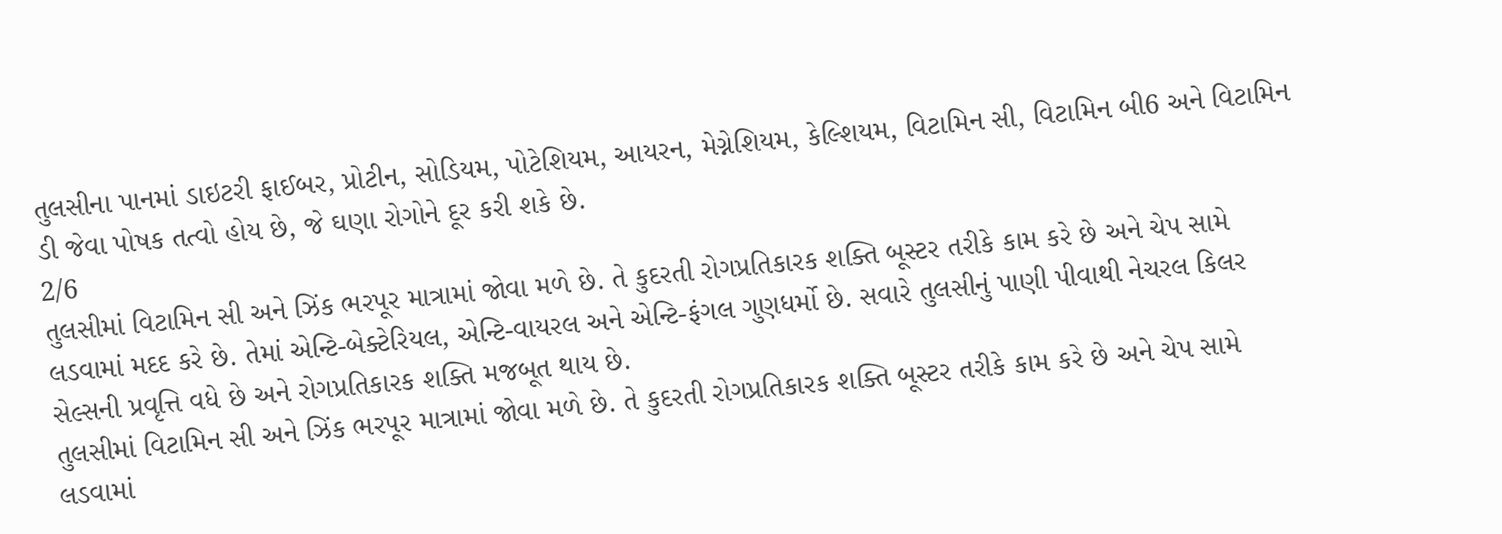તુલસીના પાનમાં ડાઇટરી ફાઈબર, પ્રોટીન, સોડિયમ, પોટેશિયમ, આયરન, મેગ્નેશિયમ, કેલ્શિયમ, વિટામિન સી, વિટામિન બી6 અને વિટામિન ડી જેવા પોષક તત્વો હોય છે, જે ઘણા રોગોને દૂર કરી શકે છે.
2/6
તુલસીમાં વિટામિન સી અને ઝિંક ભરપૂર માત્રામાં જોવા મળે છે. તે કુદરતી રોગપ્રતિકારક શક્તિ બૂસ્ટર તરીકે કામ કરે છે અને ચેપ સામે લડવામાં મદદ કરે છે. તેમાં એન્ટિ-બેક્ટેરિયલ, એન્ટિ-વાયરલ અને એન્ટિ-ફંગલ ગુણધર્મો છે. સવારે તુલસીનું પાણી પીવાથી નેચરલ કિલર સેલ્સની પ્રવૃત્તિ વધે છે અને રોગપ્રતિકારક શક્તિ મજબૂત થાય છે.
તુલસીમાં વિટામિન સી અને ઝિંક ભરપૂર માત્રામાં જોવા મળે છે. તે કુદરતી રોગપ્રતિકારક શક્તિ બૂસ્ટર તરીકે કામ કરે છે અને ચેપ સામે લડવામાં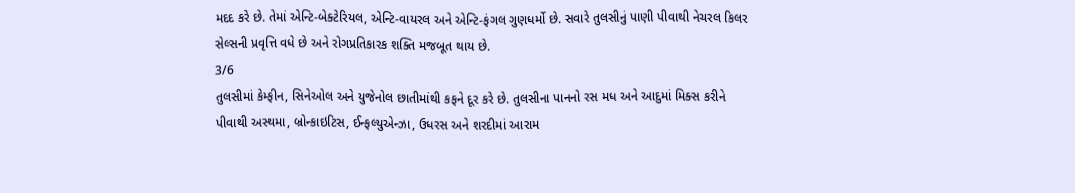મદદ કરે છે. તેમાં એન્ટિ-બેક્ટેરિયલ, એન્ટિ-વાયરલ અને એન્ટિ-ફંગલ ગુણધર્મો છે. સવારે તુલસીનું પાણી પીવાથી નેચરલ કિલર સેલ્સની પ્રવૃત્તિ વધે છે અને રોગપ્રતિકારક શક્તિ મજબૂત થાય છે.
3/6
તુલસીમાં કેમ્ફીન, સિનેઓલ અને યુજેનોલ છાતીમાંથી કફને દૂર કરે છે. તુલસીના પાનનો રસ મધ અને આદુમાં મિક્સ કરીને પીવાથી અસ્થમા, બ્રોન્કાઇટિસ, ઈન્ફલ્યુએન્ઝા, ઉધરસ અને શરદીમાં આરામ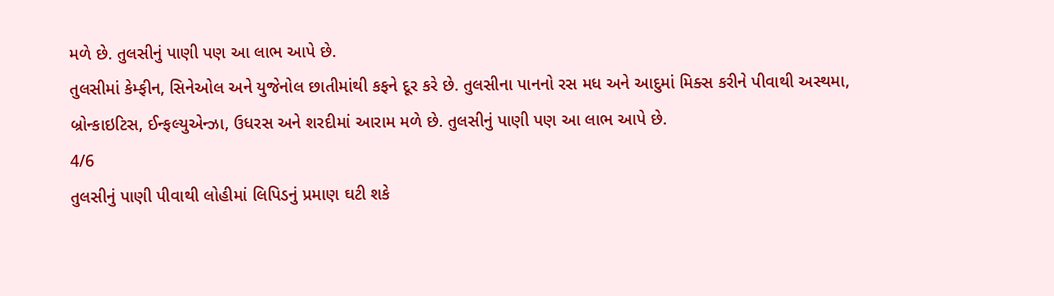મળે છે. તુલસીનું પાણી પણ આ લાભ આપે છે.
તુલસીમાં કેમ્ફીન, સિનેઓલ અને યુજેનોલ છાતીમાંથી કફને દૂર કરે છે. તુલસીના પાનનો રસ મધ અને આદુમાં મિક્સ કરીને પીવાથી અસ્થમા, બ્રોન્કાઇટિસ, ઈન્ફલ્યુએન્ઝા, ઉધરસ અને શરદીમાં આરામ મળે છે. તુલસીનું પાણી પણ આ લાભ આપે છે.
4/6
તુલસીનું પાણી પીવાથી લોહીમાં લિપિડનું પ્રમાણ ઘટી શકે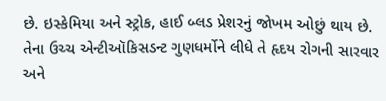છે. ઇસ્કેમિયા અને સ્ટ્રોક, હાઈ બ્લડ પ્રેશરનું જોખમ ઓછું થાય છે. તેના ઉચ્ચ એન્ટીઑકિસડન્ટ ગુણધર્મોને લીધે તે હૃદય રોગની સારવાર અને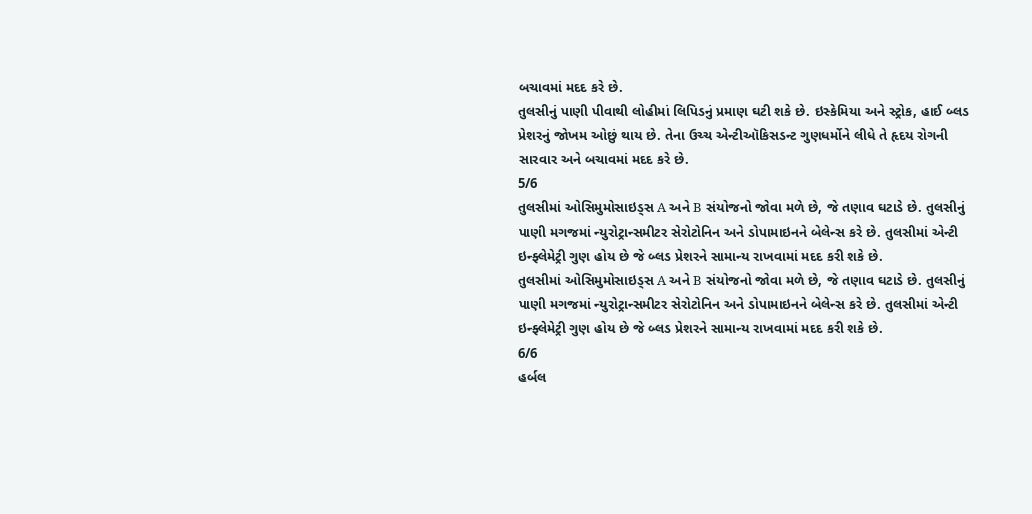બચાવમાં મદદ કરે છે.
તુલસીનું પાણી પીવાથી લોહીમાં લિપિડનું પ્રમાણ ઘટી શકે છે. ઇસ્કેમિયા અને સ્ટ્રોક, હાઈ બ્લડ પ્રેશરનું જોખમ ઓછું થાય છે. તેના ઉચ્ચ એન્ટીઑકિસડન્ટ ગુણધર્મોને લીધે તે હૃદય રોગની સારવાર અને બચાવમાં મદદ કરે છે.
5/6
તુલસીમાં ઓસિમુમોસાઇડ્સ A અને B સંયોજનો જોવા મળે છે, જે તણાવ ઘટાડે છે. તુલસીનું પાણી મગજમાં ન્યુરોટ્રાન્સમીટર સેરોટોનિન અને ડોપામાઇનને બેલેન્સ કરે છે. તુલસીમાં એન્ટી ઇન્ફ્લેમેટ્રી ગુણ હોય છે જે બ્લડ પ્રેશરને સામાન્ય રાખવામાં મદદ કરી શકે છે.
તુલસીમાં ઓસિમુમોસાઇડ્સ A અને B સંયોજનો જોવા મળે છે, જે તણાવ ઘટાડે છે. તુલસીનું પાણી મગજમાં ન્યુરોટ્રાન્સમીટર સેરોટોનિન અને ડોપામાઇનને બેલેન્સ કરે છે. તુલસીમાં એન્ટી ઇન્ફ્લેમેટ્રી ગુણ હોય છે જે બ્લડ પ્રેશરને સામાન્ય રાખવામાં મદદ કરી શકે છે.
6/6
હર્બલ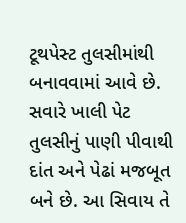ટૂથપેસ્ટ તુલસીમાંથી બનાવવામાં આવે છે. સવારે ખાલી પેટ તુલસીનું પાણી પીવાથી દાંત અને પેઢાં મજબૂત બને છે. આ સિવાય તે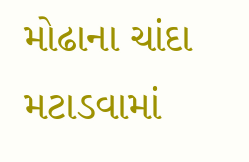મોઢાના ચાંદા મટાડવામાં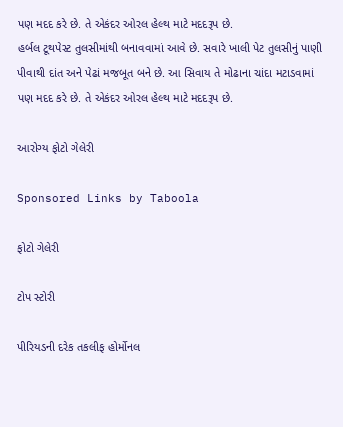પણ મદદ કરે છે. તે એકંદર ઓરલ હેલ્થ માટે મદદરૂપ છે.
હર્બલ ટૂથપેસ્ટ તુલસીમાંથી બનાવવામાં આવે છે. સવારે ખાલી પેટ તુલસીનું પાણી પીવાથી દાંત અને પેઢાં મજબૂત બને છે. આ સિવાય તે મોઢાના ચાંદા મટાડવામાં પણ મદદ કરે છે. તે એકંદર ઓરલ હેલ્થ માટે મદદરૂપ છે.

આરોગ્ય ફોટો ગેલેરી

Sponsored Links by Taboola

ફોટો ગેલેરી

ટોપ સ્ટોરી

પીરિયડની દરેક તકલીફ હોર્મોનલ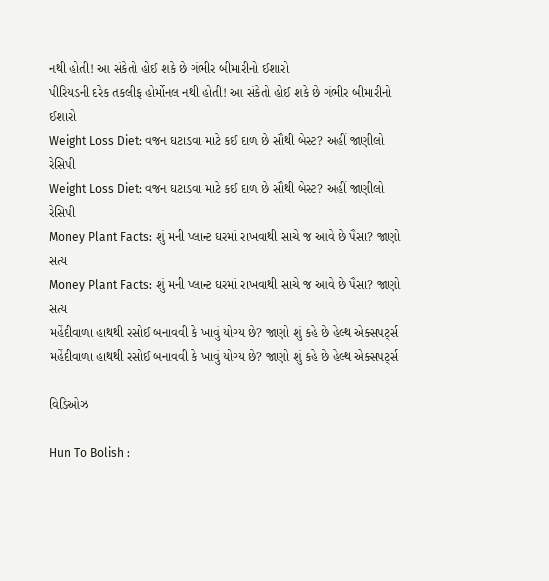નથી હોતી! આ સંકેતો હોઈ શકે છે ગંભીર બીમારીનો ઈશારો
પીરિયડની દરેક તકલીફ હોર્મોનલ નથી હોતી! આ સંકેતો હોઈ શકે છે ગંભીર બીમારીનો ઈશારો
Weight Loss Diet: વજન ઘટાડવા માટે કઈ દાળ છે સૌથી બેસ્ટ? અહીં જાણીલો રેસિપી
Weight Loss Diet: વજન ઘટાડવા માટે કઈ દાળ છે સૌથી બેસ્ટ? અહીં જાણીલો રેસિપી
Money Plant Facts: શું મની પ્લાન્ટ ઘરમાં રાખવાથી સાચે જ આવે છે પૈસા? જાણો સત્ય
Money Plant Facts: શું મની પ્લાન્ટ ઘરમાં રાખવાથી સાચે જ આવે છે પૈસા? જાણો સત્ય
મહેંદીવાળા હાથથી રસોઈ બનાવવી કે ખાવું યોગ્ય છે? જાણો શું કહે છે હેલ્થ એક્સપર્ટ્સ
મહેંદીવાળા હાથથી રસોઈ બનાવવી કે ખાવું યોગ્ય છે? જાણો શું કહે છે હેલ્થ એક્સપર્ટ્સ

વિડિઓઝ

Hun To Bolish :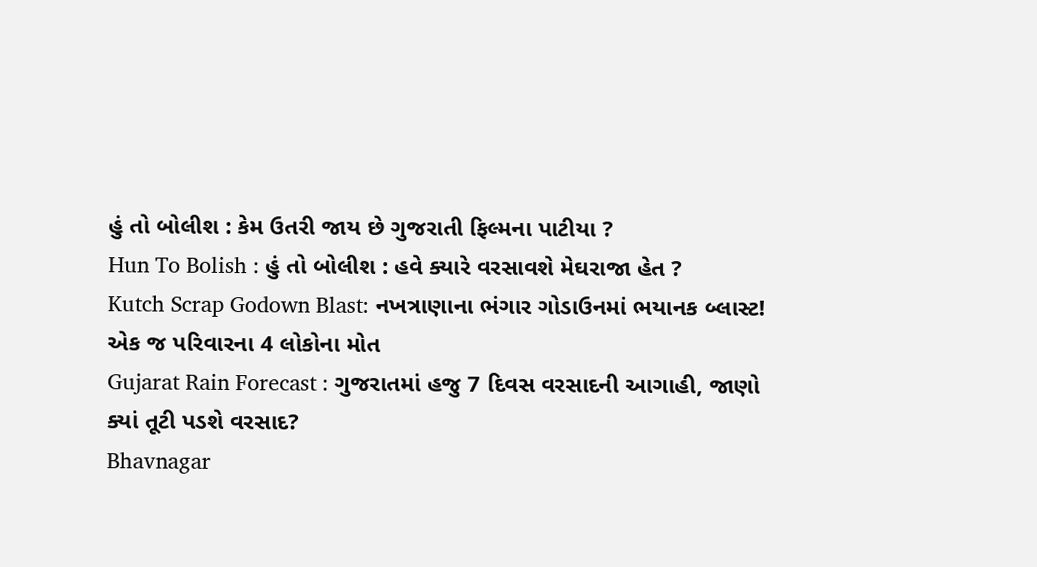હું તો બોલીશ : કેમ ઉતરી જાય છે ગુજરાતી ફિલ્મના પાટીયા ?
Hun To Bolish : હું તો બોલીશ : હવે ક્યારે વરસાવશે મેઘરાજા હેત ?
Kutch Scrap Godown Blast: નખત્રાણાના ભંગાર ગોડાઉનમાં ભયાનક બ્લાસ્ટ! એક જ પરિવારના 4 લોકોના મોત
Gujarat Rain Forecast : ગુજરાતમાં હજુ 7 દિવસ વરસાદની આગાહી, જાણો ક્યાં તૂટી પડશે વરસાદ?
Bhavnagar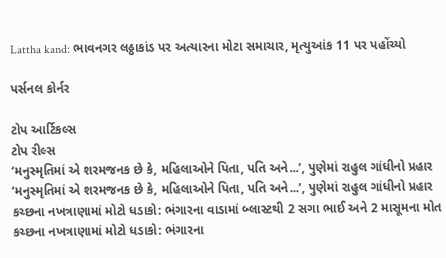Lattha kand: ભાવનગર લઠ્ઠાકાંડ પર અત્યારના મોટા સમાચાર, મૃત્યુઆંક 11 પર પહોંચ્યો

પર્સનલ કોર્નર

ટોપ આર્ટિકલ્સ
ટોપ રીલ્સ
‘મનુસ્મૃતિમાં એ શરમજનક છે કે, મહિલાઓને પિતા, પતિ અને...’, પુણેમાં રાહુલ ગાંધીનો પ્રહાર
‘મનુસ્મૃતિમાં એ શરમજનક છે કે, મહિલાઓને પિતા, પતિ અને...’, પુણેમાં રાહુલ ગાંધીનો પ્રહાર
કચ્છના નખત્રાણામાં મોટો ધડાકો: ભંગારના વાડામાં બ્લાસ્ટથી 2 સગા ભાઈ અને 2 માસૂમના મોત
કચ્છના નખત્રાણામાં મોટો ધડાકો: ભંગારના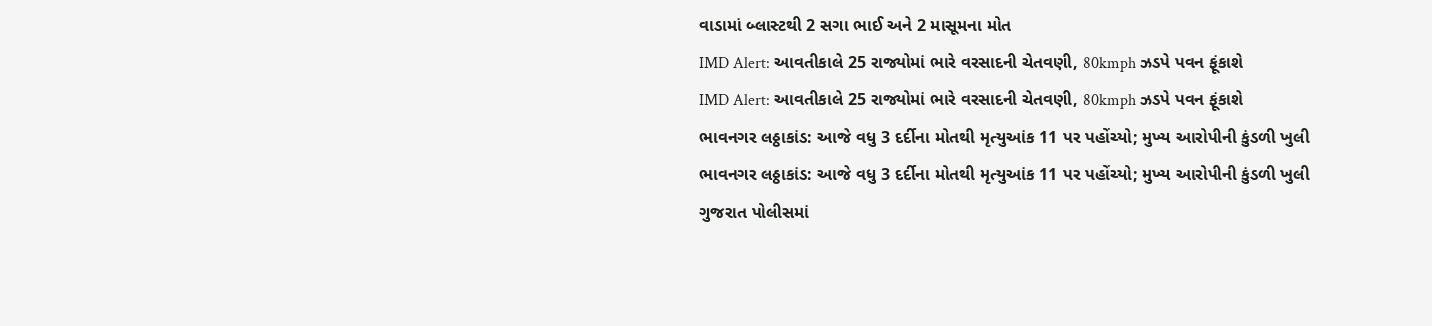વાડામાં બ્લાસ્ટથી 2 સગા ભાઈ અને 2 માસૂમના મોત
IMD Alert: આવતીકાલે 25 રાજ્યોમાં ભારે વરસાદની ચેતવણી, 80kmph ઝડપે પવન ફૂંકાશે
IMD Alert: આવતીકાલે 25 રાજ્યોમાં ભારે વરસાદની ચેતવણી, 80kmph ઝડપે પવન ફૂંકાશે
ભાવનગર લઠ્ઠાકાંડ: આજે વધુ 3 દર્દીના મોતથી મૃત્યુઆંક 11 પર પહોંચ્યો; મુખ્ય આરોપીની કુંડળી ખુલી
ભાવનગર લઠ્ઠાકાંડ: આજે વધુ 3 દર્દીના મોતથી મૃત્યુઆંક 11 પર પહોંચ્યો; મુખ્ય આરોપીની કુંડળી ખુલી
ગુજરાત પોલીસમાં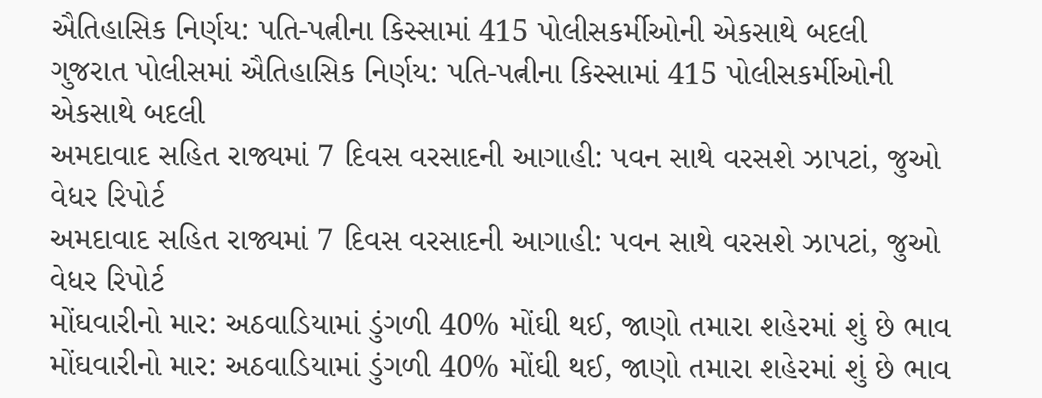ઐતિહાસિક નિર્ણય: પતિ-પત્નીના કિસ્સામાં 415 પોલીસકર્મીઓની એકસાથે બદલી
ગુજરાત પોલીસમાં ઐતિહાસિક નિર્ણય: પતિ-પત્નીના કિસ્સામાં 415 પોલીસકર્મીઓની એકસાથે બદલી
અમદાવાદ સહિત રાજ્યમાં 7 દિવસ વરસાદની આગાહી: પવન સાથે વરસશે ઝાપટાં, જુઓ વેધર રિપોર્ટ
અમદાવાદ સહિત રાજ્યમાં 7 દિવસ વરસાદની આગાહી: પવન સાથે વરસશે ઝાપટાં, જુઓ વેધર રિપોર્ટ
મોંઘવારીનો માર: અઠવાડિયામાં ડુંગળી 40% મોંઘી થઈ, જાણો તમારા શહેરમાં શું છે ભાવ
મોંઘવારીનો માર: અઠવાડિયામાં ડુંગળી 40% મોંઘી થઈ, જાણો તમારા શહેરમાં શું છે ભાવ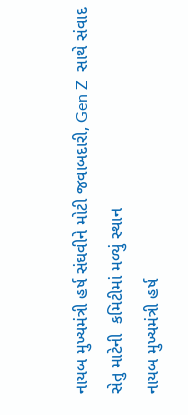નાયબ મુખ્યમંત્રી હર્ષ સંઘવીને મોટી જવાબદારી, Gen Z  સાથે સંવાદ સેતુ માટેની  કમિટીમાં મળ્યું સ્થાન
નાયબ મુખ્યમંત્રી હર્ષ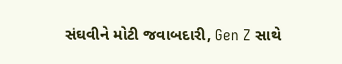સંઘવીને મોટી જવાબદારી, Gen Z સાથે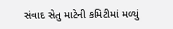સંવાદ સેતુ માટેની કમિટીમાં મળ્યું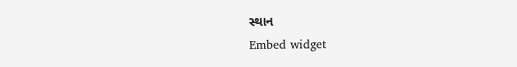સ્થાન
Embed widget